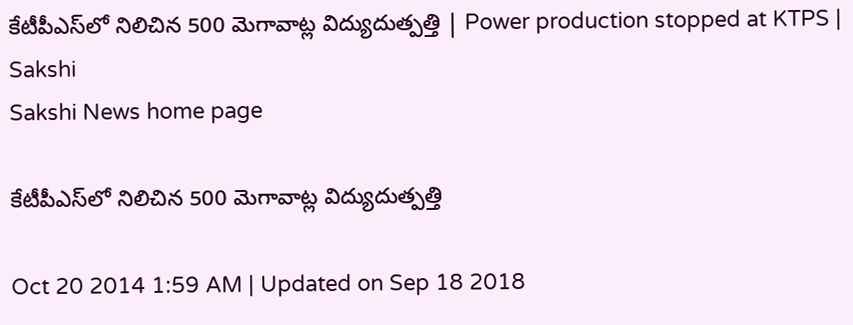కేటీపీఎస్‌లో నిలిచిన 500 మెగావాట్ల విద్యుదుత్పత్తి | Power production stopped at KTPS | Sakshi
Sakshi News home page

కేటీపీఎస్‌లో నిలిచిన 500 మెగావాట్ల విద్యుదుత్పత్తి

Oct 20 2014 1:59 AM | Updated on Sep 18 2018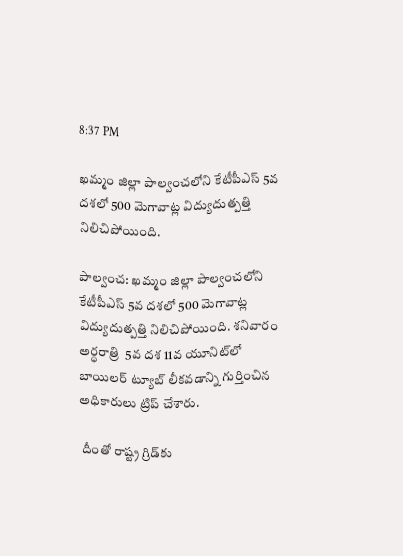8:37 PM

ఖమ్మం జిల్లా పాల్వంచలోని కేటీపీఎస్ 5వ దశలో 500 మెగావాట్ల విద్యుదుత్పత్తి నిలిచిపోయింది.

పాల్వంచ: ఖమ్మం జిల్లా పాల్వంచలోని కేటీపీఎస్ 5వ దశలో 500 మెగావాట్ల విద్యుదుత్పత్తి నిలిచిపోయింది. శనివారం అర్ధరాత్రి  5వ దశ 11వ యూనిట్‌లో బాయిలర్ ట్యూబ్ లీకవడాన్ని గుర్తించిన అధికారులు ట్రిప్ చేశారు.

 దీంతో రాష్ట్ర గ్రిడ్‌కు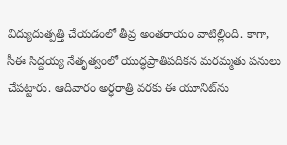విద్యుదుత్పత్తి చేయడంలో తీవ్ర అంతరాయం వాటిల్లింది. కాగా, సీఈ సిద్దయ్య నేతృత్వంలో యుద్ధప్రాతిపదికన మరమ్మతు పనులు చేపట్టారు. ఆదివారం అర్ధరాత్రి వరకు ఈ యూనిట్‌ను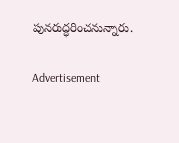పునరుద్ధరించనున్నారు.

Advertisement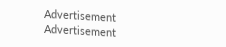Advertisement
Advertisement